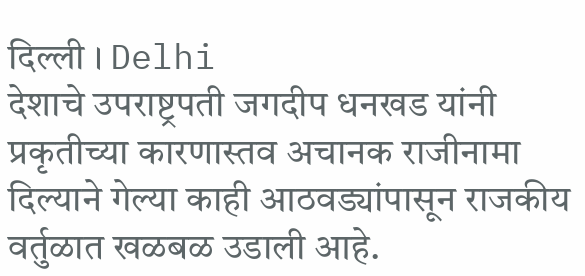दिल्ली । Delhi
देशाचे उपराष्ट्रपती जगदीप धनखड यांनी प्रकृतीच्या कारणास्तव अचानक राजीनामा दिल्याने गेल्या काही आठवड्यांपासून राजकीय वर्तुळात खळबळ उडाली आहे.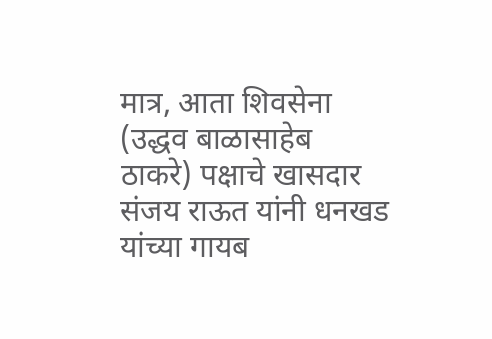मात्र, आता शिवसेना (उद्धव बाळासाहेब ठाकरे) पक्षाचे खासदार संजय राऊत यांनी धनखड यांच्या गायब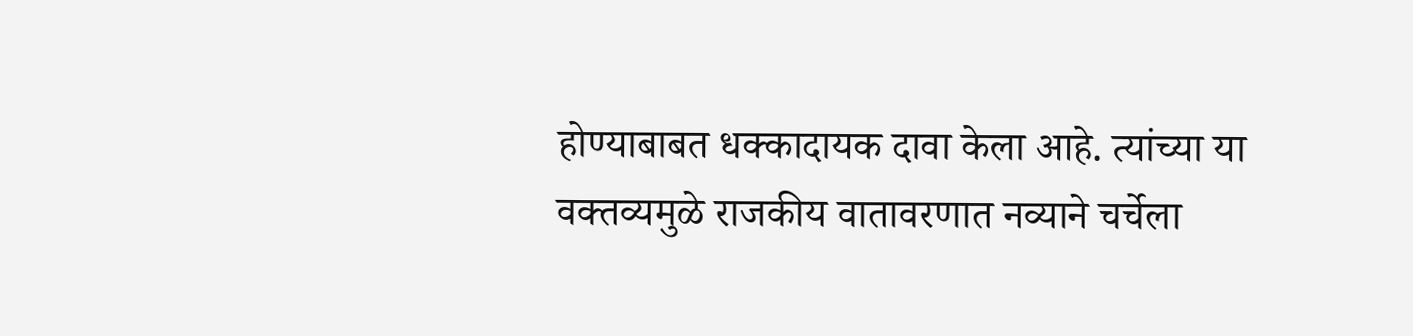होण्याबाबत धक्कादायक दावा केला आहे. त्यांच्या या वक्तव्यमुळे राजकीय वातावरणात नव्याने चर्चेला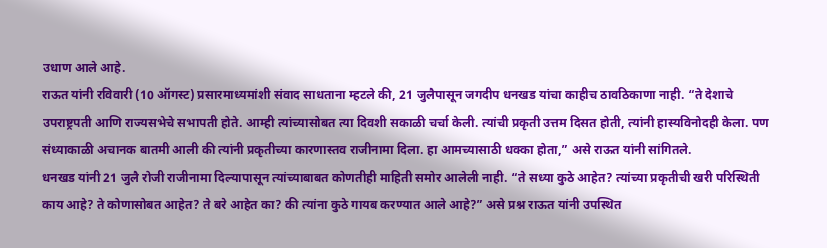उधाण आले आहे.
राऊत यांनी रविवारी (10 ऑगस्ट) प्रसारमाध्यमांशी संवाद साधताना म्हटले की, 21 जुलैपासून जगदीप धनखड यांचा काहीच ठावठिकाणा नाही. “ते देशाचे उपराष्ट्रपती आणि राज्यसभेचे सभापती होते. आम्ही त्यांच्यासोबत त्या दिवशी सकाळी चर्चा केली. त्यांची प्रकृती उत्तम दिसत होती, त्यांनी हास्यविनोदही केला. पण संध्याकाळी अचानक बातमी आली की त्यांनी प्रकृतीच्या कारणास्तव राजीनामा दिला. हा आमच्यासाठी धक्का होता,” असे राऊत यांनी सांगितले.
धनखड यांनी 21 जुलै रोजी राजीनामा दिल्यापासून त्यांच्याबाबत कोणतीही माहिती समोर आलेली नाही. “ते सध्या कुठे आहेत? त्यांच्या प्रकृतीची खरी परिस्थिती काय आहे? ते कोणासोबत आहेत? ते बरे आहेत का? की त्यांना कुठे गायब करण्यात आले आहे?” असे प्रश्न राऊत यांनी उपस्थित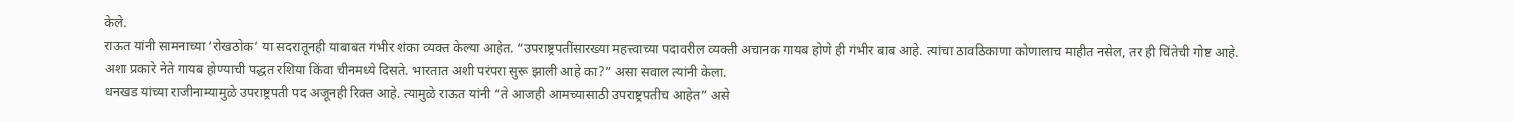केले.
राऊत यांनी सामनाच्या ‘रोखठोक’ या सदरातूनही याबाबत गंभीर शंका व्यक्त केल्या आहेत. “उपराष्ट्रपतींसारख्या महत्त्वाच्या पदावरील व्यक्ती अचानक गायब होणे ही गंभीर बाब आहे. त्यांचा ठावठिकाणा कोणालाच माहीत नसेल, तर ही चिंतेची गोष्ट आहे. अशा प्रकारे नेते गायब होण्याची पद्धत रशिया किंवा चीनमध्ये दिसते. भारतात अशी परंपरा सुरू झाली आहे का?” असा सवाल त्यांनी केला.
धनखड यांच्या राजीनाम्यामुळे उपराष्ट्रपती पद अजूनही रिक्त आहे. त्यामुळे राऊत यांनी “ते आजही आमच्यासाठी उपराष्ट्रपतीच आहेत” असे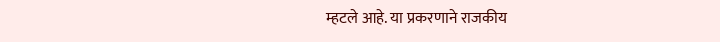म्हटले आहे. या प्रकरणाने राजकीय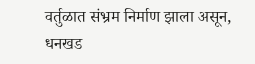वर्तुळात संभ्रम निर्माण झाला असून, धनखड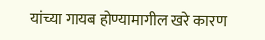यांच्या गायब होण्यामागील खरे कारण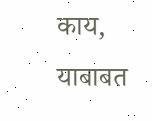काय, याबाबत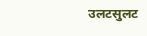उलटसुलट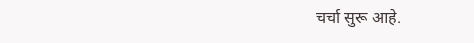चर्चा सुरू आहे.